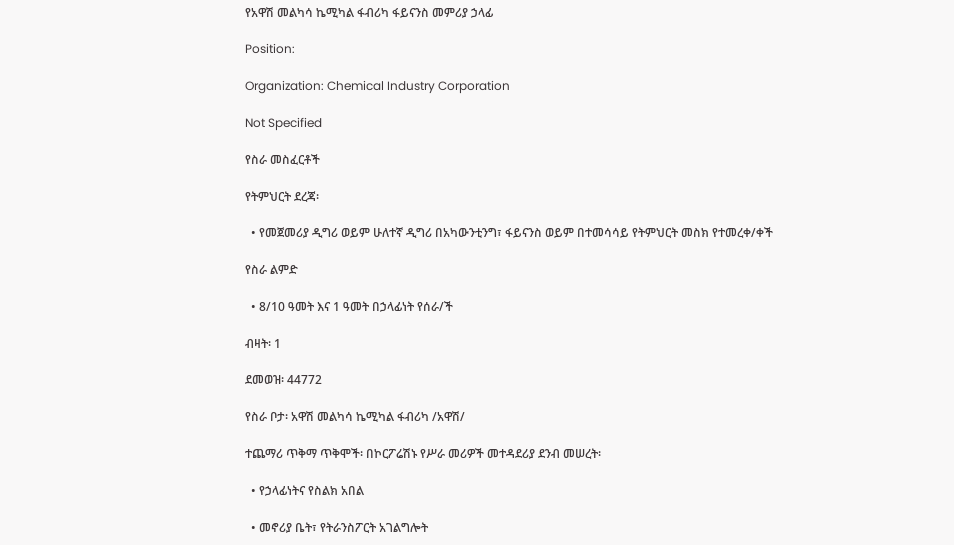የአዋሽ መልካሳ ኬሚካል ፋብሪካ ፋይናንስ መምሪያ ኃላፊ

Position:

Organization: Chemical Industry Corporation

Not Specified

የስራ መስፈርቶች

የትምህርት ደረጃ፡

  • የመጀመሪያ ዲግሪ ወይም ሁለተኛ ዲግሪ በአካውንቲንግ፣ ፋይናንስ ወይም በተመሳሳይ የትምህርት መስክ የተመረቀ/ቀች

የስራ ልምድ

  • 8/10 ዓመት እና 1 ዓመት በኃላፊነት የሰራ/ች

ብዛት፡ 1

ደመወዝ፡ 44772

የስራ ቦታ፡ አዋሽ መልካሳ ኬሚካል ፋብሪካ /አዋሽ/

ተጨማሪ ጥቅማ ጥቅሞች፡ በኮርፖሬሽኑ የሥራ መሪዎች መተዳደሪያ ደንብ መሠረት፡

  • የኃላፊነትና የስልክ አበል

  • መኖሪያ ቤት፣ የትራንስፖርት አገልግሎት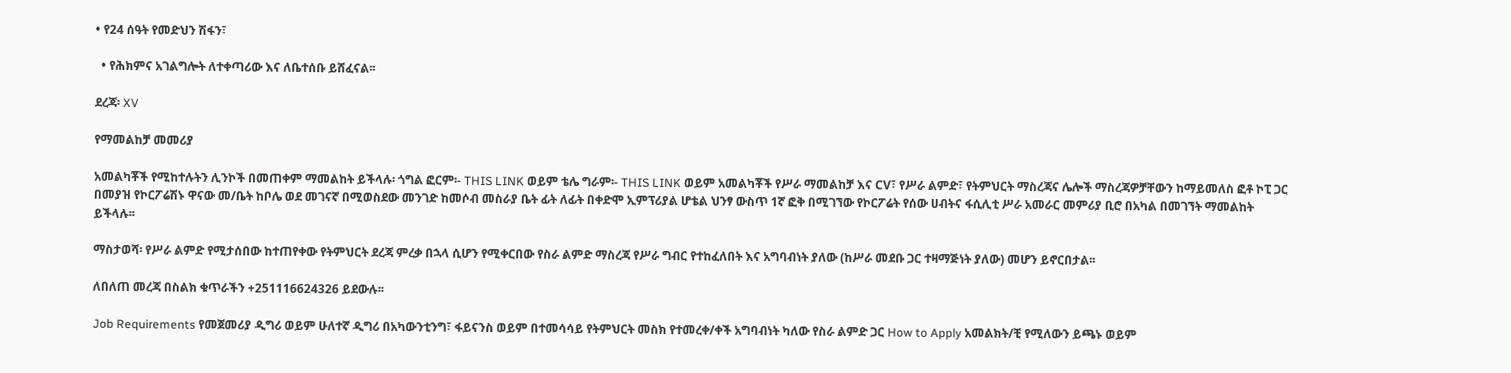• የ24 ሰዓት የመድህን ሽፋን፣

  • የሕክምና አገልግሎት ለተቀጣሪው እና ለቤተሰቡ ይሸፈናል፡፡

ደረጃ፡ XV

የማመልከቻ መመሪያ

አመልካቾች የሚከተሉትን ሊንኮች በመጠቀም ማመልከት ይችላሉ፡ ጎግል ፎርም፡- THIS LINK ወይም ቴሌ ግራም፡- THIS LINK ወይም አመልካቾች የሥራ ማመልከቻ እና CV፣ የሥራ ልምድ፣ የትምህርት ማስረጃና ሌሎች ማስረጃዎቻቸውን ከማይመለስ ፎቶ ኮፒ ጋር በመያዝ የኮርፖሬሽኑ ዋናው መ/ቤት ከቦሌ ወደ መገናኛ በሚወስደው መንገድ ከመሶብ መስራያ ቤት ፊት ለፊት በቀድሞ ኢምፕሪያል ሆቴል ህንፃ ውስጥ 1ኛ ፎቅ በሚገኘው የኮርፖሬት የሰው ሀብትና ፋሲሊቲ ሥራ አመራር መምሪያ ቢሮ በአካል በመገኘት ማመልከት ይችላሉ፡፡

ማስታወሻ፡ የሥራ ልምድ የሚታሰበው ከተጠየቀው የትምህርት ደረጃ ምረቃ በኋላ ሲሆን የሚቀርበው የስራ ልምድ ማስረጃ የሥራ ግብር የተከፈለበት እና አግባብነት ያለው (ከሥራ መደቡ ጋር ተዛማጅነት ያለው) መሆን ይኖርበታል፡፡

ለበለጠ መረጃ በስልክ ቁጥራችን +251116624326 ይደውሉ፡፡

Job Requirements የመጀመሪያ ዲግሪ ወይም ሁለተኛ ዲግሪ በአካውንቲንግ፣ ፋይናንስ ወይም በተመሳሳይ የትምህርት መስክ የተመረቀ/ቀች አግባብነት ካለው የስራ ልምድ ጋር How to Apply አመልክት/ቺ የሚለውን ይጫኑ ወይም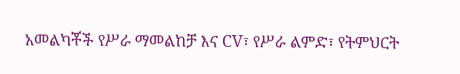አመልካቾች የሥራ ማመልከቻ እና CV፣ የሥራ ልምድ፣ የትምህርት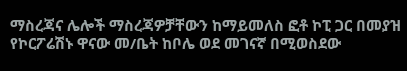ማስረጃና ሌሎች ማስረጃዎቻቸውን ከማይመለስ ፎቶ ኮፒ ጋር በመያዝ የኮርፖሬሽኑ ዋናው መ/ቤት ከቦሌ ወደ መገናኛ በሚወስደው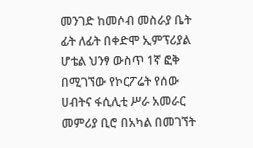መንገድ ከመሶብ መስራያ ቤት ፊት ለፊት በቀድሞ ኢምፕሪያል ሆቴል ህንፃ ውስጥ 1ኛ ፎቅ በሚገኘው የኮርፖሬት የሰው ሀብትና ፋሲሊቲ ሥራ አመራር መምሪያ ቢሮ በአካል በመገኘት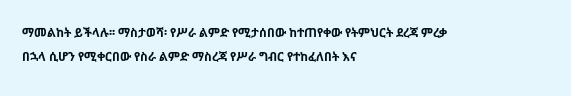ማመልከት ይችላሉ፡፡ ማስታወሻ፡ የሥራ ልምድ የሚታሰበው ከተጠየቀው የትምህርት ደረጃ ምረቃ በኋላ ሲሆን የሚቀርበው የስራ ልምድ ማስረጃ የሥራ ግብር የተከፈለበት እና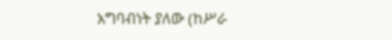አግባብነት ያለው (ከሥራ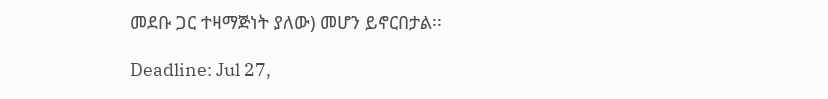መደቡ ጋር ተዛማጅነት ያለው) መሆን ይኖርበታል፡፡

Deadline: Jul 27,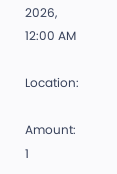2026, 12:00 AM

Location:

Amount: 1